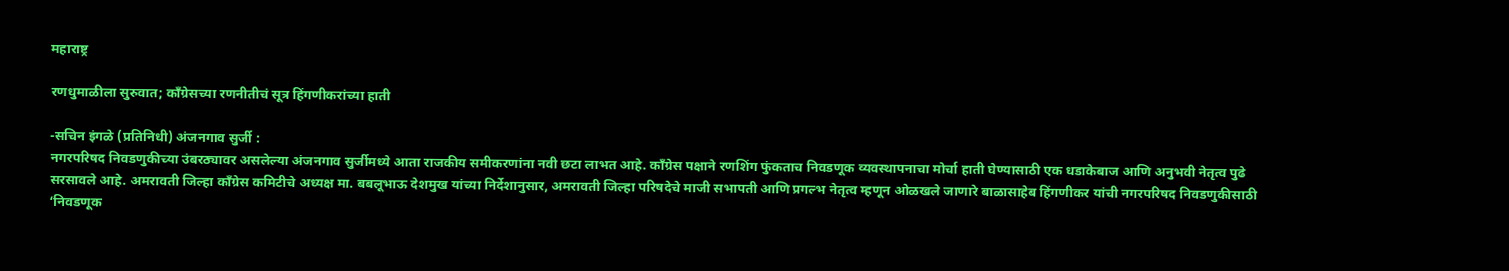महाराष्ट्र

रणधुमाळीला सुरुवात; काँग्रेसच्या रणनीतीचं सूत्र हिंगणीकरांच्या हाती

-सचिन इंगळे (प्रतिनिधी) अंजनगाव सुर्जी :
नगरपरिषद निवडणुकीच्या उंबरठ्यावर असलेल्या अंजनगाव सुर्जीमध्ये आता राजकीय समीकरणांना नवी छटा लाभत आहे. काँग्रेस पक्षाने रणशिंग फुंकताच निवडणूक व्यवस्थापनाचा मोर्चा हाती घेण्यासाठी एक धडाकेबाज आणि अनुभवी नेतृत्व पुढे सरसावले आहे. अमरावती जिल्हा काँग्रेस कमिटीचे अध्यक्ष मा. बबलूभाऊ देशमुख यांच्या निर्देशानुसार, अमरावती जिल्हा परिषदेचे माजी सभापती आणि प्रगल्भ नेतृत्व म्हणून ओळखले जाणारे बाळासाहेब हिंगणीकर यांची नगरपरिषद निवडणुकीसाठी ‘निवडणूक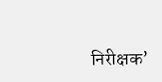निरीक्षक’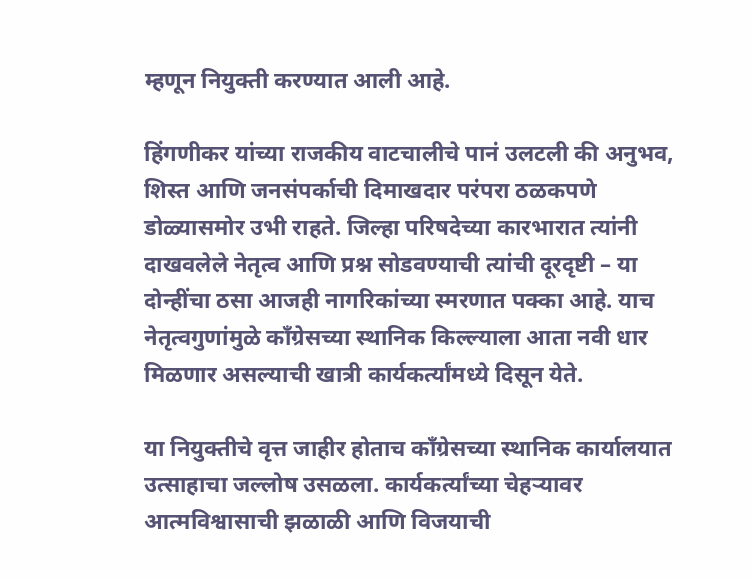म्हणून नियुक्ती करण्यात आली आहे.

हिंगणीकर यांच्या राजकीय वाटचालीचे पानं उलटली की अनुभव, शिस्त आणि जनसंपर्काची दिमाखदार परंपरा ठळकपणे डोळ्यासमोर उभी राहते. जिल्हा परिषदेच्या कारभारात त्यांनी दाखवलेले नेतृत्व आणि प्रश्न सोडवण्याची त्यांची दूरदृष्टी – या दोन्हींचा ठसा आजही नागरिकांच्या स्मरणात पक्का आहे. याच नेतृत्वगुणांमुळे काँग्रेसच्या स्थानिक किल्ल्याला आता नवी धार मिळणार असल्याची खात्री कार्यकर्त्यांमध्ये दिसून येते.

या नियुक्तीचे वृत्त जाहीर होताच काँग्रेसच्या स्थानिक कार्यालयात उत्साहाचा जल्लोष उसळला. कार्यकर्त्यांच्या चेहऱ्यावर आत्मविश्वासाची झळाळी आणि विजयाची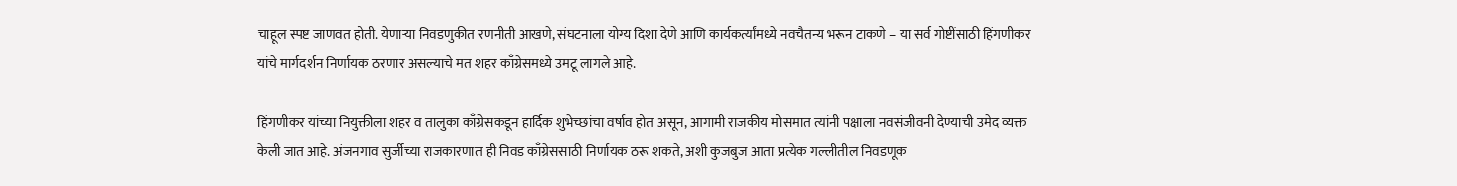चाहूल स्पष्ट जाणवत होती. येणाऱ्या निवडणुकीत रणनीती आखणे, संघटनाला योग्य दिशा देणे आणि कार्यकर्त्यांमध्ये नवचैतन्य भरून टाकणे – या सर्व गोष्टींसाठी हिंगणीकर यांचे मार्गदर्शन निर्णायक ठरणार असल्याचे मत शहर काँग्रेसमध्ये उमटू लागले आहे.

हिंगणीकर यांच्या नियुक्तीला शहर व तालुका काँग्रेसकडून हार्दिक शुभेच्छांचा वर्षाव होत असून, आगामी राजकीय मोसमात त्यांनी पक्षाला नवसंजीवनी देण्याची उमेद व्यक्त केली जात आहे. अंजनगाव सुर्जीच्या राजकारणात ही निवड काँग्रेससाठी निर्णायक ठरू शकते, अशी कुजबुज आता प्रत्येक गल्लीतील निवडणूक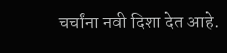चर्चांना नवी दिशा देत आहे.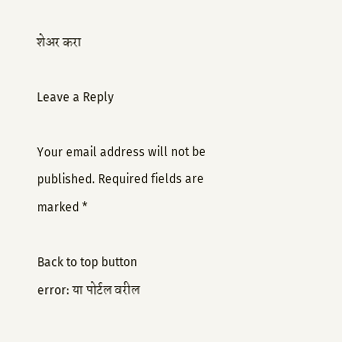शेअर करा

Leave a Reply

Your email address will not be published. Required fields are marked *

Back to top button
error: या पोर्टल वरील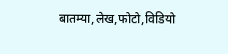बातम्या,लेख,फोटो,विडियो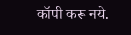कॉपी करू नये.